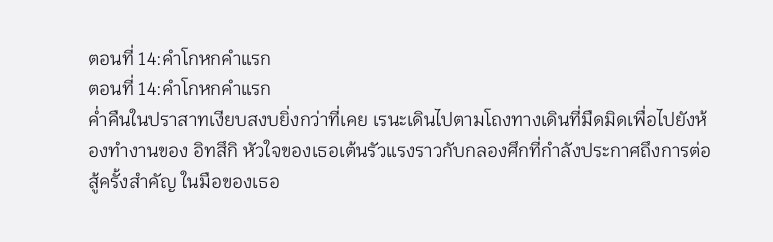ตอนที่ 14:คำโกหกคำแรก
ตอนที่ 14:คำโกหกคำแรก
ค่ำคืนในปราสาทเงียบสงบยิ่งกว่าที่เคย เรนะเดินไปตามโถงทางเดินที่มืดมิดเพื่อไปยังห้องทำงานของ อิทสึกิ หัวใจของเธอเต้นรัวแรงราวกับกลองศึกที่กำลังประกาศถึงการต่อสู้ครั้งสำคัญ ในมือของเธอ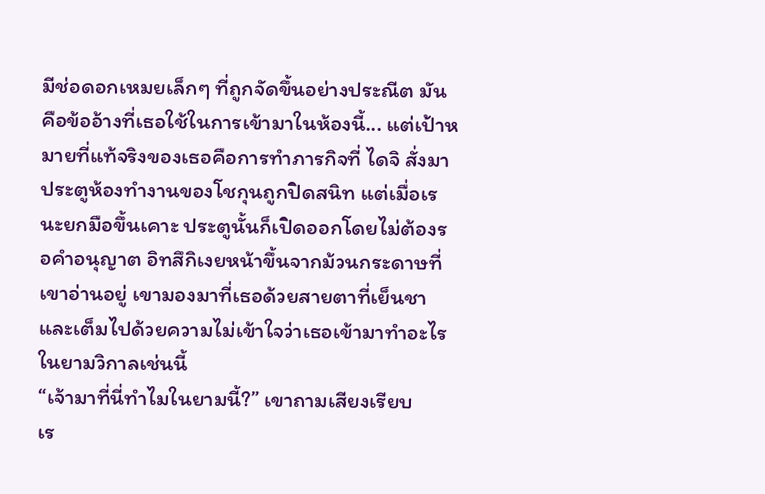มีช่อดอกเหมยเล็กๆ ที่ถูกจัดขึ้นอย่างประณีต มันคือข้ออ้างที่เธอใช้ในการเข้ามาในห้องนี้... แต่เป้าหมายที่แท้จริงของเธอคือการทำภารกิจที่ ไดจิ สั่งมา
ประตูห้องทำงานของโชกุนถูกปิดสนิท แต่เมื่อเรนะยกมือขึ้นเคาะ ประตูนั้นก็เปิดออกโดยไม่ต้องรอคำอนุญาต อิทสึกิเงยหน้าขึ้นจากม้วนกระดาษที่เขาอ่านอยู่ เขามองมาที่เธอด้วยสายตาที่เย็นชาและเต็มไปด้วยความไม่เข้าใจว่าเธอเข้ามาทำอะไรในยามวิกาลเช่นนี้
“เจ้ามาที่นี่ทำไมในยามนี้?” เขาถามเสียงเรียบ
เร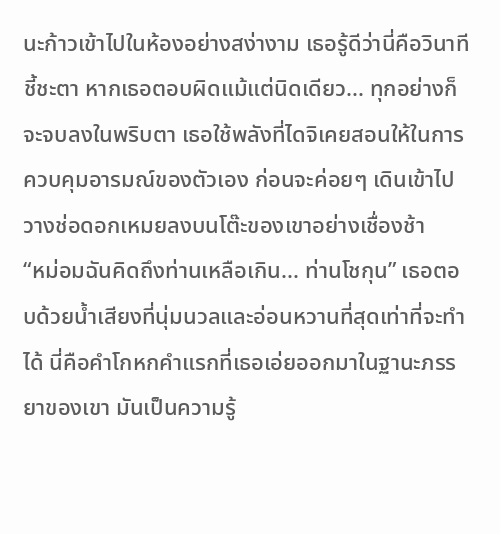นะก้าวเข้าไปในห้องอย่างสง่างาม เธอรู้ดีว่านี่คือวินาทีชี้ชะตา หากเธอตอบผิดแม้แต่นิดเดียว... ทุกอย่างก็จะจบลงในพริบตา เธอใช้พลังที่ไดจิเคยสอนให้ในการควบคุมอารมณ์ของตัวเอง ก่อนจะค่อยๆ เดินเข้าไปวางช่อดอกเหมยลงบนโต๊ะของเขาอย่างเชื่องช้า
“หม่อมฉันคิดถึงท่านเหลือเกิน... ท่านโชกุน” เธอตอบด้วยน้ำเสียงที่นุ่มนวลและอ่อนหวานที่สุดเท่าที่จะทำได้ นี่คือคำโกหกคำแรกที่เธอเอ่ยออกมาในฐานะภรรยาของเขา มันเป็นความรู้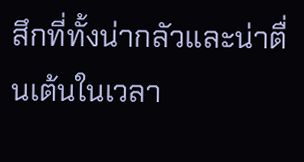สึกที่ทั้งน่ากลัวและน่าตื่นเต้นในเวลา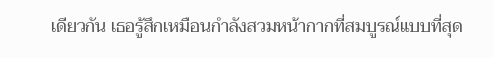เดียวกัน เธอรู้สึกเหมือนกำลังสวมหน้ากากที่สมบูรณ์แบบที่สุด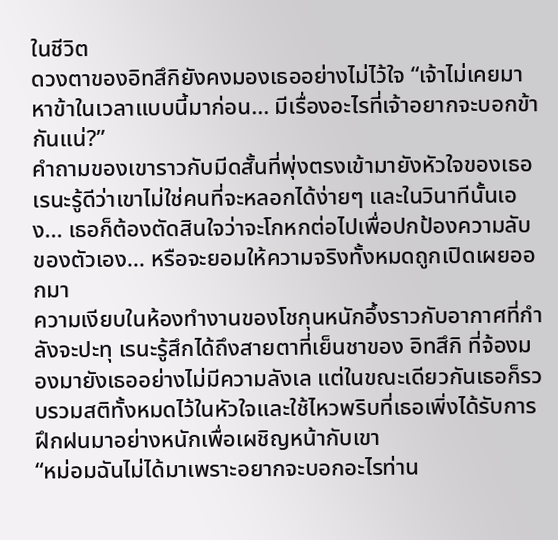ในชีวิต
ดวงตาของอิทสึกิยังคงมองเธออย่างไม่ไว้ใจ “เจ้าไม่เคยมาหาข้าในเวลาแบบนี้มาก่อน... มีเรื่องอะไรที่เจ้าอยากจะบอกข้ากันแน่?”
คำถามของเขาราวกับมีดสั้นที่พุ่งตรงเข้ามายังหัวใจของเธอ เรนะรู้ดีว่าเขาไม่ใช่คนที่จะหลอกได้ง่ายๆ และในวินาทีนั้นเอง... เธอก็ต้องตัดสินใจว่าจะโกหกต่อไปเพื่อปกป้องความลับของตัวเอง... หรือจะยอมให้ความจริงทั้งหมดถูกเปิดเผยออกมา
ความเงียบในห้องทำงานของโชกุนหนักอึ้งราวกับอากาศที่กำลังจะปะทุ เรนะรู้สึกได้ถึงสายตาที่เย็นชาของ อิทสึกิ ที่จ้องมองมายังเธออย่างไม่มีความลังเล แต่ในขณะเดียวกันเธอก็รวบรวมสติทั้งหมดไว้ในหัวใจและใช้ไหวพริบที่เธอเพิ่งได้รับการฝึกฝนมาอย่างหนักเพื่อเผชิญหน้ากับเขา
“หม่อมฉันไม่ได้มาเพราะอยากจะบอกอะไรท่าน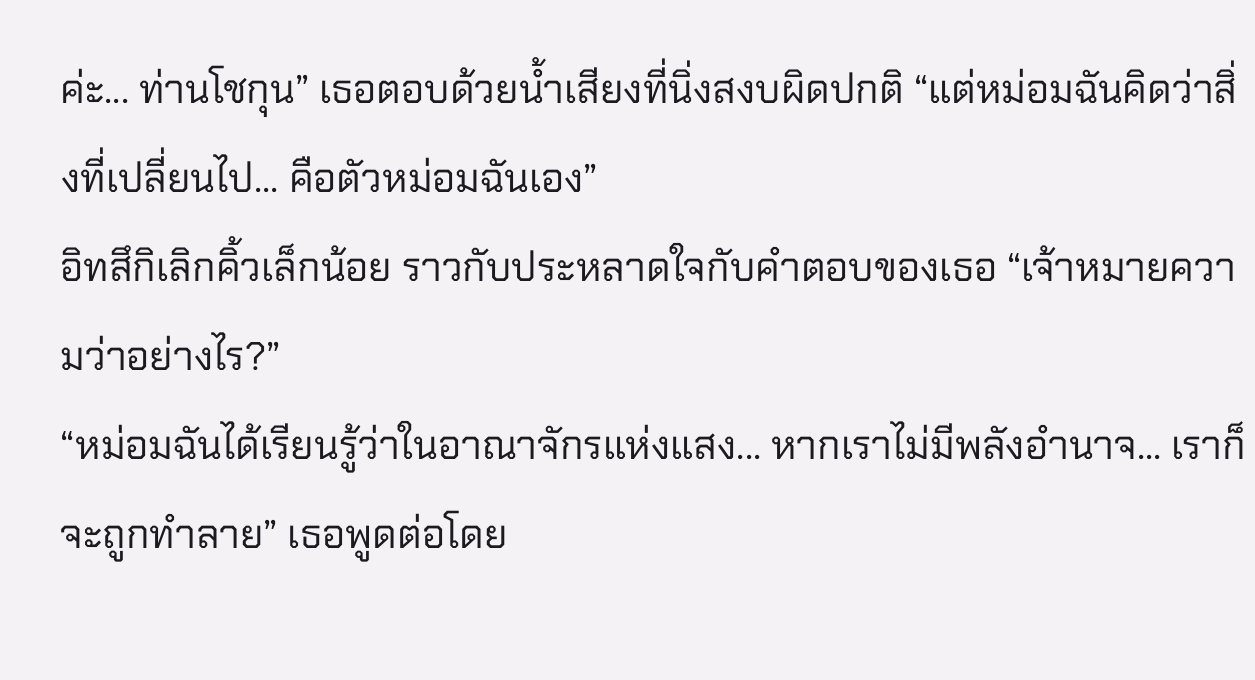ค่ะ... ท่านโชกุน” เธอตอบด้วยน้ำเสียงที่นิ่งสงบผิดปกติ “แต่หม่อมฉันคิดว่าสิ่งที่เปลี่ยนไป... คือตัวหม่อมฉันเอง”
อิทสึกิเลิกคิ้วเล็กน้อย ราวกับประหลาดใจกับคำตอบของเธอ “เจ้าหมายความว่าอย่างไร?”
“หม่อมฉันได้เรียนรู้ว่าในอาณาจักรแห่งแสง... หากเราไม่มีพลังอำนาจ... เราก็จะถูกทำลาย” เธอพูดต่อโดย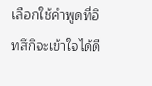เลือกใช้คำพูดที่อิทสึกิจะเข้าใจได้ดี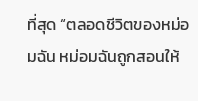ที่สุด “ตลอดชีวิตของหม่อมฉัน หม่อมฉันถูกสอนให้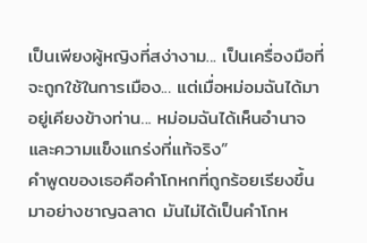เป็นเพียงผู้หญิงที่สง่างาม... เป็นเครื่องมือที่จะถูกใช้ในการเมือง... แต่เมื่อหม่อมฉันได้มาอยู่เคียงข้างท่าน... หม่อมฉันได้เห็นอำนาจและความแข็งแกร่งที่แท้จริง”
คำพูดของเธอคือคำโกหกที่ถูกร้อยเรียงขึ้นมาอย่างชาญฉลาด มันไม่ได้เป็นคำโกห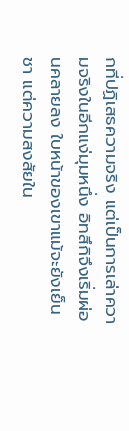กที่ปฏิเสธความจริง แต่เป็นการเล่าความจริงในอีกแง่มุมหนึ่ง อิทสึกิจึงเริ่มผ่อนคลายลง ใบหน้าของเขาแม้จะยังเย็นชา แต่ความสงสัยใน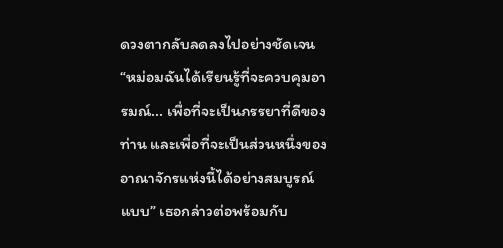ดวงตากลับลดลงไปอย่างชัดเจน
“หม่อมฉันได้เรียนรู้ที่จะควบคุมอารมณ์... เพื่อที่จะเป็นภรรยาที่ดีของท่าน และเพื่อที่จะเป็นส่วนหนึ่งของอาณาจักรแห่งนี้ได้อย่างสมบูรณ์แบบ” เธอกล่าวต่อพร้อมกับ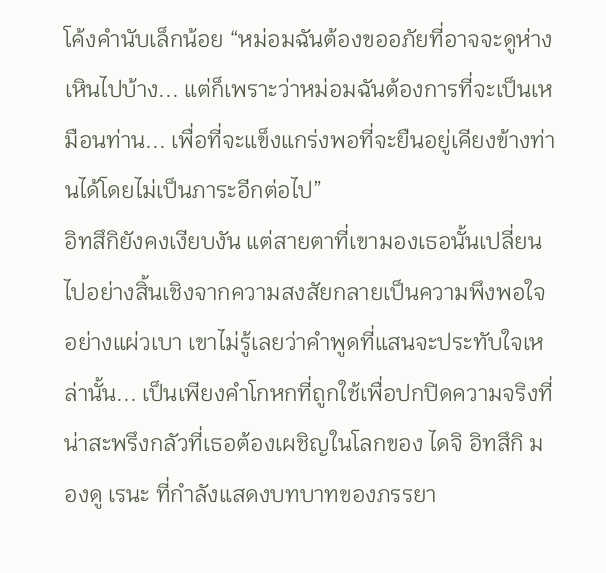โค้งคำนับเล็กน้อย “หม่อมฉันต้องขออภัยที่อาจจะดูห่างเหินไปบ้าง... แต่ก็เพราะว่าหม่อมฉันต้องการที่จะเป็นเหมือนท่าน... เพื่อที่จะแข็งแกร่งพอที่จะยืนอยู่เคียงข้างท่านได้โดยไม่เป็นภาระอีกต่อไป”
อิทสึกิยังคงเงียบงัน แต่สายตาที่เขามองเธอนั้นเปลี่ยนไปอย่างสิ้นเชิงจากความสงสัยกลายเป็นความพึงพอใจอย่างแผ่วเบา เขาไม่รู้เลยว่าคำพูดที่แสนจะประทับใจเหล่านั้น... เป็นเพียงคำโกหกที่ถูกใช้เพื่อปกปิดความจริงที่น่าสะพรึงกลัวที่เธอต้องเผชิญในโลกของ ไดจิ อิทสึกิ มองดู เรนะ ที่กำลังแสดงบทบาทของภรรยา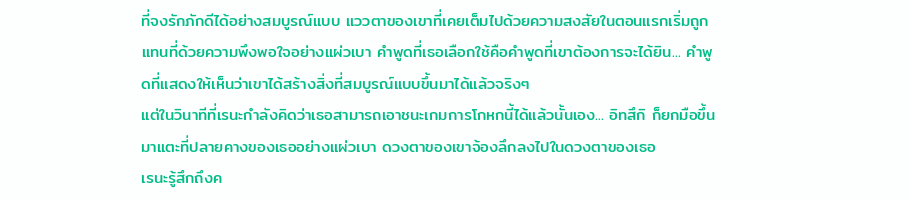ที่จงรักภักดีได้อย่างสมบูรณ์แบบ แววตาของเขาที่เคยเต็มไปด้วยความสงสัยในตอนแรกเริ่มถูกแทนที่ด้วยความพึงพอใจอย่างแผ่วเบา คำพูดที่เธอเลือกใช้คือคำพูดที่เขาต้องการจะได้ยิน... คำพูดที่แสดงให้เห็นว่าเขาได้สร้างสิ่งที่สมบูรณ์แบบขึ้นมาได้แล้วจริงๆ
แต่ในวินาทีที่เรนะกำลังคิดว่าเธอสามารถเอาชนะเกมการโกหกนี้ได้แล้วนั้นเอง... อิทสึกิ ก็ยกมือขึ้นมาแตะที่ปลายคางของเธออย่างแผ่วเบา ดวงตาของเขาจ้องลึกลงไปในดวงตาของเธอ
เรนะรู้สึกถึงค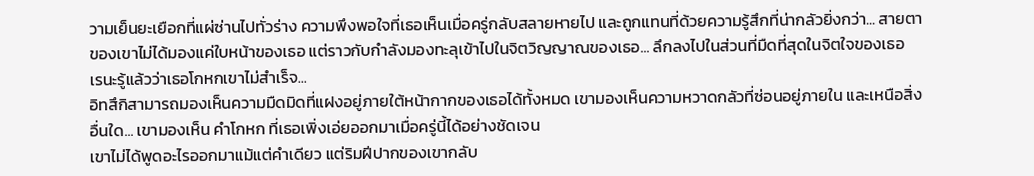วามเย็นยะเยือกที่แผ่ซ่านไปทั่วร่าง ความพึงพอใจที่เธอเห็นเมื่อครู่กลับสลายหายไป และถูกแทนที่ด้วยความรู้สึกที่น่ากลัวยิ่งกว่า... สายตาของเขาไม่ได้มองแค่ใบหน้าของเธอ แต่ราวกับกำลังมองทะลุเข้าไปในจิตวิญญาณของเธอ... ลึกลงไปในส่วนที่มืดที่สุดในจิตใจของเธอ
เรนะรู้แล้วว่าเธอโกหกเขาไม่สำเร็จ...
อิทสึกิสามารถมองเห็นความมืดมิดที่แฝงอยู่ภายใต้หน้ากากของเธอได้ทั้งหมด เขามองเห็นความหวาดกลัวที่ซ่อนอยู่ภายใน และเหนือสิ่งอื่นใด... เขามองเห็น คำโกหก ที่เธอเพิ่งเอ่ยออกมาเมื่อครู่นี้ได้อย่างชัดเจน
เขาไม่ได้พูดอะไรออกมาแม้แต่คำเดียว แต่ริมฝีปากของเขากลับ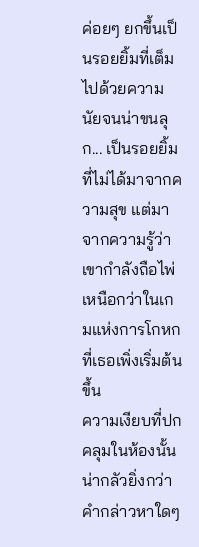ค่อยๆ ยกขึ้นเป็นรอยยิ้มที่เต็มไปด้วยความนัยจนน่าขนลุก... เป็นรอยยิ้มที่ไม่ได้มาจากความสุข แต่มาจากความรู้ว่าเขากำลังถือไพ่เหนือกว่าในเกมแห่งการโกหกที่เธอเพิ่งเริ่มต้นขึ้น
ความเงียบที่ปกคลุมในห้องนั้นน่ากลัวยิ่งกว่าคำกล่าวหาใดๆ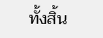ทั้งสิ้น